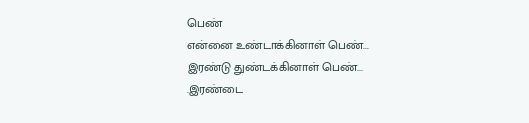பெண்
என்னை உண்டாக்கினாள் பெண்...
இரண்டு துண்டக்கினாள் பெண்...
.இரண்டை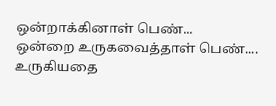ஒன்றாக்கினாள் பெண்...
ஒன்றை உருகவைத்தாள் பெண்....
உருகியதை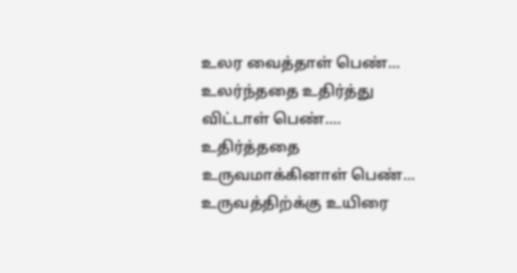உலர வைத்தாள் பெண்...
உலர்ந்ததை உதிர்த்து விட்டாள் பெண்....
உதிர்த்ததை உருவமாக்கினாள் பெண்...
உருவத்திற்க்கு உயிரை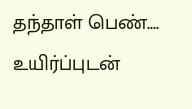தந்தாள் பெண்....
உயிர்ப்புடன்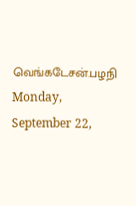வெங்கடேசன்.பழநி
Monday, September 22,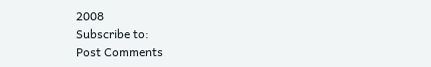2008
Subscribe to:
Post Comments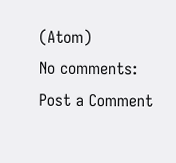(Atom)
No comments:
Post a Comment